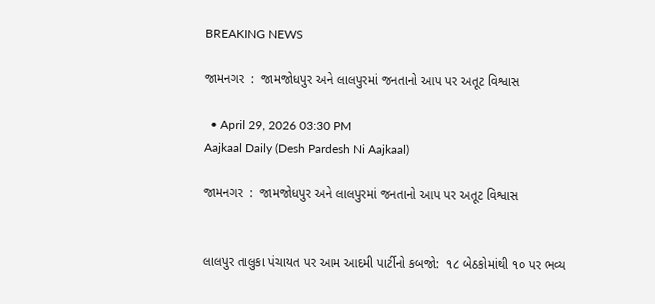BREAKING NEWS

જામનગર  :  જામજોધપુર અને લાલપુરમાં જનતાનો આપ પર અતૂટ વિશ્વાસ

  • April 29, 2026 03:30 PM
Aajkaal Daily (Desh Pardesh Ni Aajkaal)

જામનગર  :  જામજોધપુર અને લાલપુરમાં જનતાનો આપ પર અતૂટ વિશ્વાસ


લાલપુર તાલુકા પંચાયત પર આમ આદમી પાર્ટીનો કબજો:  ૧૮ બેઠકોમાંથી ૧૦ પર ભવ્ય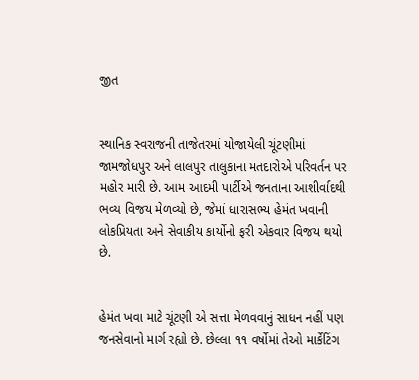જીત


સ્થાનિક સ્વરાજની તાજેતરમાં યોજાયેલી ચૂંટણીમાં જામજોધપુર અને લાલપુર તાલુકાના મતદારોએ પરિવર્તન પર મહોર મારી છે. આમ આદમી પાર્ટીએ જનતાના આશીર્વાદથી ભવ્ય વિજય મેળવ્યો છે, જેમાં ધારાસભ્ય હેમંત ખવાની લોકપ્રિયતા અને સેવાકીય કાર્યોનો ફરી એકવાર વિજય થયો છે.


હેમંત ખવા માટે ચૂંટણી એ સત્તા મેળવવાનું સાધન નહીં પણ જનસેવાનો માર્ગ રહ્યો છે. છેલ્લા ૧૧ વર્ષોમાં તેઓ માર્કેટિંગ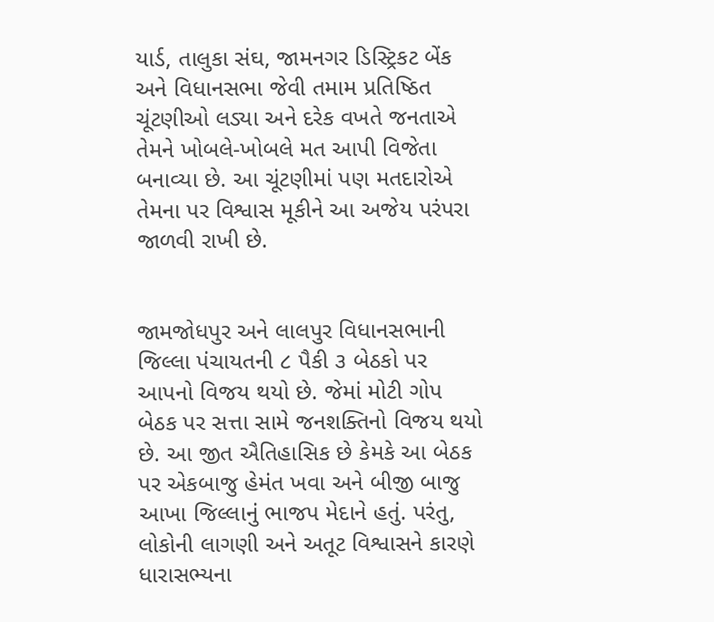યાર્ડ, તાલુકા સંઘ, જામનગર ડિસ્ટ્રિકટ બેંક અને વિધાનસભા જેવી તમામ પ્રતિષ્ઠિત ચૂંટણીઓ લડ્યા અને દરેક વખતે જનતાએ તેમને ખોબલે-ખોબલે મત આપી વિજેતા બનાવ્યા છે. આ ચૂંટણીમાં પણ મતદારોએ તેમના પર વિશ્વાસ મૂકીને આ અજેય પરંપરા જાળવી રાખી છે.


જામજોધપુર અને લાલપુર વિધાનસભાની જિલ્લા પંચાયતની ૮ પૈકી ૩ બેઠકો પર આપનો વિજય થયો છે. જેમાં મોટી ગોપ બેઠક પર સત્તા સામે જનશક્તિનો વિજય થયો છે. આ જીત ઐતિહાસિક છે કેમકે આ બેઠક પર એકબાજુ હેમંત ખવા અને બીજી બાજુ આખા જિલ્લાનું ભાજપ મેદાને હતું. પરંતુ, લોકોની લાગણી અને અતૂટ વિશ્વાસને કારણે ધારાસભ્યના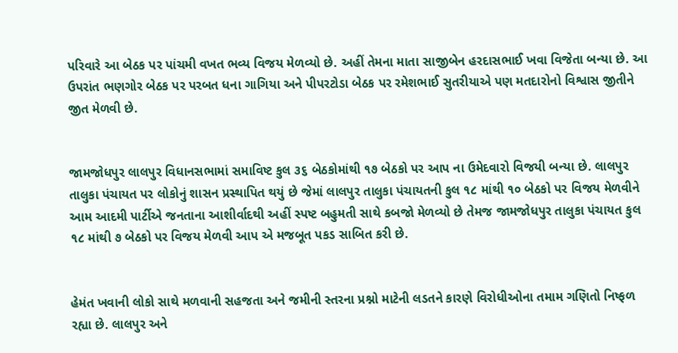પરિવારે આ બેઠક પર પાંચમી વખત ભવ્ય વિજય મેળવ્યો છે. અહીં તેમના માતા સાજીબેન હરદાસભાઈ ખવા વિજેતા બન્યા છે. આ ઉપરાંત ભણગોર બેઠક પર પરબત ધના ગાગિયા અને પીપરટોડા બેઠક પર રમેશભાઈ સુતરીયાએ પણ મતદારોનો વિશ્વાસ જીતીને જીત મેળવી છે.


જામજોધપુર લાલપુર વિધાનસભામાં સમાવિષ્ટ કુલ ૩૬ બેઠકોમાંથી ૧૭ બેઠકો પર આપ ના ઉમેદવારો વિજયી બન્યા છે. લાલપુર તાલુકા પંચાયત પર લોકોનું શાસન પ્રસ્થાપિત થયું છે જેમાં લાલપુર તાલુકા પંચાયતની કુલ ૧૮ માંથી ૧૦ બેઠકો પર વિજય મેળવીને આમ આદમી પાર્ટીએ જનતાના આશીર્વાદથી અહીં સ્પષ્ટ બહુમતી સાથે કબજો મેળવ્યો છે તેમજ જામજોધપુર તાલુકા પંચાયત કુલ ૧૮ માંથી ૭ બેઠકો પર વિજય મેળવી આપ એ મજબૂત પકડ સાબિત કરી છે.


હેમંત ખવાની લોકો સાથે મળવાની સહજતા અને જમીની સ્તરના પ્રશ્નો માટેની લડતને કારણે વિરોધીઓના તમામ ગણિતો નિષ્ફળ રહ્યા છે. લાલપુર અને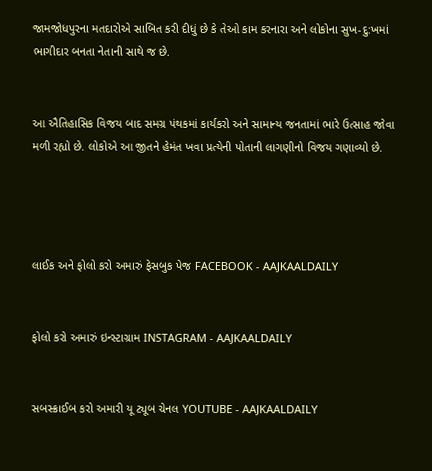જામજોધપુરના મતદારોએ સાબિત કરી દીધું છે કે તેઓ કામ કરનારા અને લોકોના સુખ-દુ:ખમાં ભાગીદાર બનતા નેતાની સાથે જ છે.


આ ઐતિહાસિક વિજય બાદ સમગ્ર પંથકમાં કાર્યકરો અને સામાન્ય જનતામાં ભારે ઉત્સાહ જોવા મળી રહ્યો છે. લોકોએ આ જીતને હેમંત ખવા પ્રત્યેની પોતાની લાગણીનો વિજય ગણાવ્યો છે.




લાઈક અને ફોલો કરો અમારું ફેસબુક પેજ FACEBOOK - AAJKAALDAILY


ફોલો કરો અમારું ઇન્સ્ટાગ્રામ INSTAGRAM - AAJKAALDAILY


સબસ્ક્રાઈબ કરો અમારી યૂ ટ્યૂબ ચેનલ YOUTUBE - AAJKAALDAILY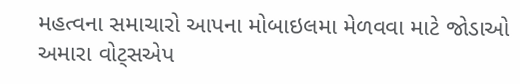મહત્વના સમાચારો આપના મોબાઇલમા મેળવવા માટે જોડાઓ અમારા વોટ્સએપ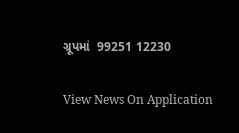ગ્રૂપમાં  99251 12230

View News On Application